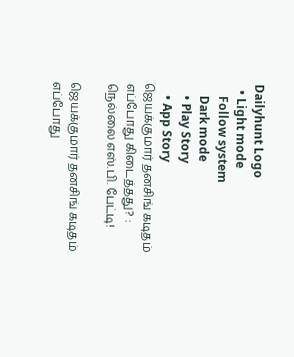Dailyhunt Logo
  • Light mode
    Follow system
    Dark mode
    • Play Story
    • App Story
ஜெயக்குமார் தனசிங் கடிதம் எப்போது கிடைத்தது? : நெல்லை எஸ்.பி. பேட்டி!

ஜெயக்குமார் தனசிங் கடிதம் எப்போது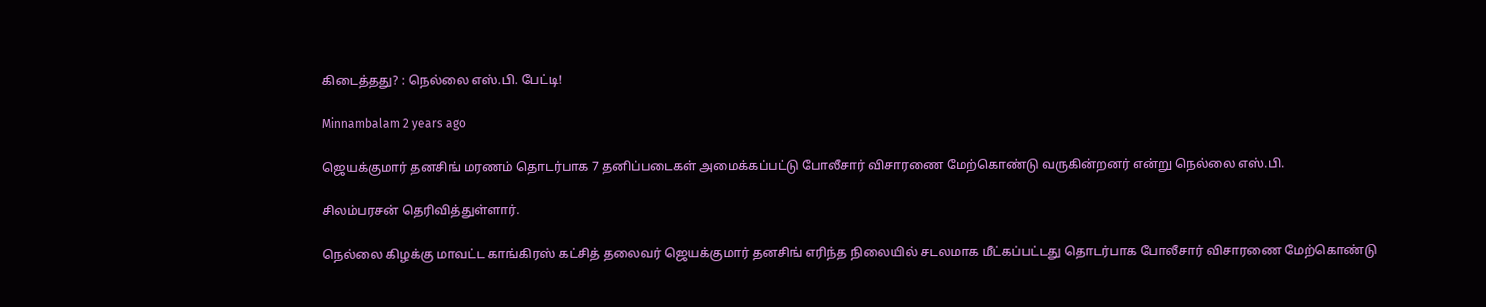கிடைத்தது? : நெல்லை எஸ்.பி. பேட்டி!

Minnambalam 2 years ago

ஜெயக்குமார் தனசிங் மரணம் தொடர்பாக 7 தனிப்படைகள் அமைக்கப்பட்டு போலீசார் விசாரணை மேற்கொண்டு வருகின்றனர் என்று நெல்லை எஸ்.பி.

சிலம்பரசன் தெரிவித்துள்ளார்.

நெல்லை கிழக்கு மாவட்ட காங்கிரஸ் கட்சித் தலைவர் ஜெயக்குமார் தனசிங் எரிந்த நிலையில் சடலமாக மீட்கப்பட்டது தொடர்பாக போலீசார் விசாரணை மேற்கொண்டு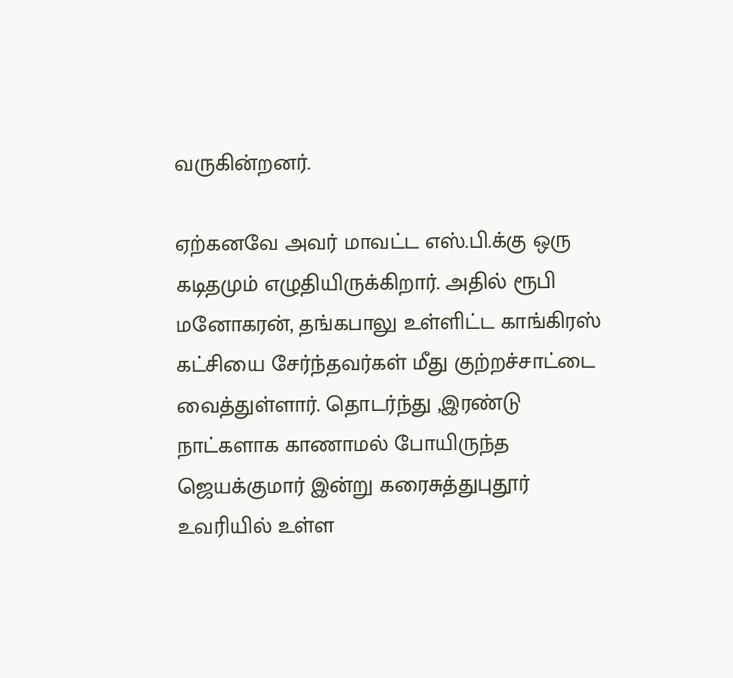வருகின்றனர்.

ஏற்கனவே அவர் மாவட்ட எஸ்.பி.க்கு ஒரு கடிதமும் எழுதியிருக்கிறார். அதில் ரூபி மனோகரன், தங்கபாலு உள்ளிட்ட காங்கிரஸ் கட்சியை சேர்ந்தவர்கள் மீது குற்றச்சாட்டை வைத்துள்ளார். தொடர்ந்து ,இரண்டு நாட்களாக காணாமல் போயிருந்த ஜெயக்குமார் இன்று கரைசுத்துபுதூர் உவரியில் உள்ள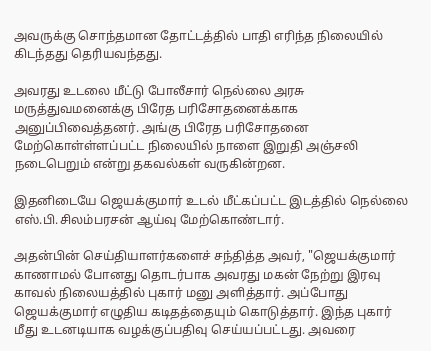அவருக்கு சொந்தமான தோட்டத்தில் பாதி எரிந்த நிலையில் கிடந்தது தெரியவந்தது.

அவரது உடலை மீட்டு போலீசார் நெல்லை அரசு மருத்துவமனைக்கு பிரேத பரிசோதனைக்காக அனுப்பிவைத்தனர். அங்கு பிரேத பரிசோதனை மேற்கொள்ள்ளப்பட்ட நிலையில் நாளை இறுதி அஞ்சலி நடைபெறும் என்று தகவல்கள் வருகின்றன.

இதனிடையே ஜெயக்குமார் உடல் மீட்கப்பட்ட இடத்தில் நெல்லை எஸ்.பி.சிலம்பரசன் ஆய்வு மேற்கொண்டார்.

அதன்பின் செய்தியாளர்களைச் சந்தித்த அவர், "ஜெயக்குமார் காணாமல் போனது தொடர்பாக அவரது மகன் நேற்று இரவு காவல் நிலையத்தில் புகார் மனு அளித்தார். அப்போது ஜெயக்குமார் எழுதிய கடிதத்தையும் கொடுத்தார். இந்த புகார் மீது உடனடியாக வழக்குப்பதிவு செய்யப்பட்டது. அவரை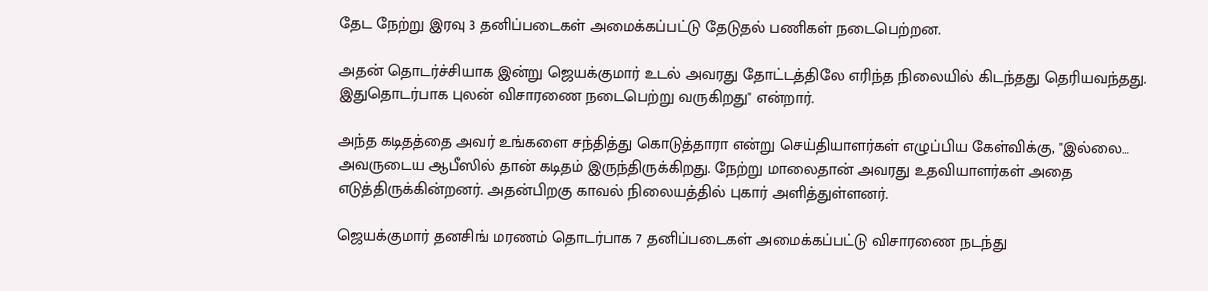தேட நேற்று இரவு 3 தனிப்படைகள் அமைக்கப்பட்டு தேடுதல் பணிகள் நடைபெற்றன.

அதன் தொடர்ச்சியாக இன்று ஜெயக்குமார் உடல் அவரது தோட்டத்திலே எரிந்த நிலையில் கிடந்தது தெரியவந்தது. இதுதொடர்பாக புலன் விசாரணை நடைபெற்று வருகிறது" என்றார்.

அந்த கடிதத்தை அவர் உங்களை சந்தித்து கொடுத்தாரா என்று செய்தியாளர்கள் எழுப்பிய கேள்விக்கு, "இல்லை… அவருடைய ஆபீஸில் தான் கடிதம் இருந்திருக்கிறது. நேற்று மாலைதான் அவரது உதவியாளர்கள் அதை எடுத்திருக்கின்றனர். அதன்பிறகு காவல் நிலையத்தில் புகார் அளித்துள்ளனர்.

ஜெயக்குமார் தனசிங் மரணம் தொடர்பாக 7 தனிப்படைகள் அமைக்கப்பட்டு விசாரணை நடந்து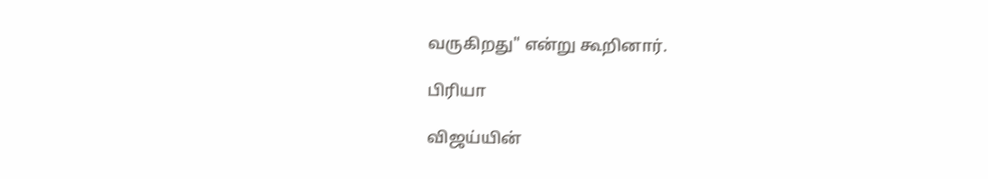வருகிறது" என்று கூறினார்.

பிரியா

விஜய்யின்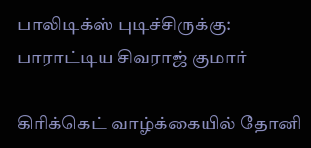பாலிடிக்ஸ் புடிச்சிருக்கு: பாராட்டிய சிவராஜ் குமார்

கிரிக்கெட் வாழ்க்கையில் தோனி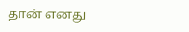தான் எனது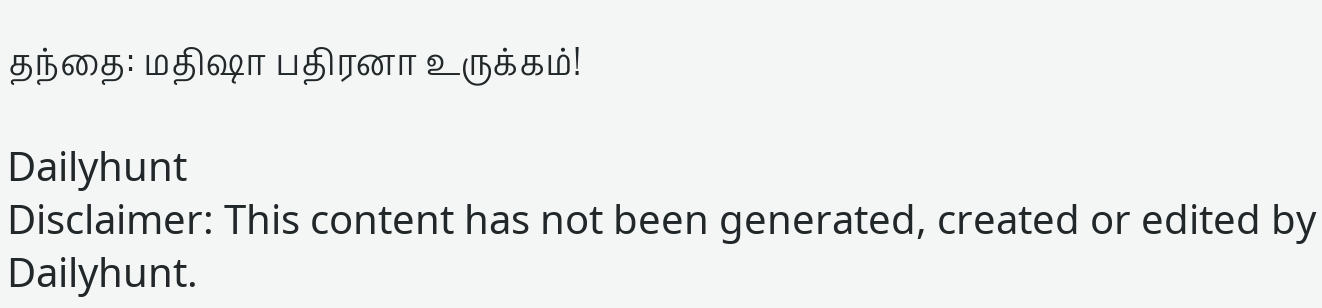தந்தை: மதிஷா பதிரனா உருக்கம்!

Dailyhunt
Disclaimer: This content has not been generated, created or edited by Dailyhunt.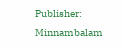Publisher: Minnambalam